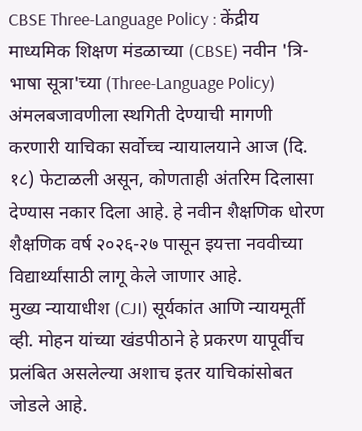CBSE Three-Language Policy : केंद्रीय माध्यमिक शिक्षण मंडळाच्या (CBSE) नवीन 'त्रि-भाषा सूत्रा'च्या (Three-Language Policy) अंमलबजावणीला स्थगिती देण्याची मागणी करणारी याचिका सर्वोच्च न्यायालयाने आज (दि. १८) फेटाळली असून, कोणताही अंतरिम दिलासा देण्यास नकार दिला आहे. हे नवीन शैक्षणिक धोरण शैक्षणिक वर्ष २०२६-२७ पासून इयत्ता नववीच्या विद्यार्थ्यांसाठी लागू केले जाणार आहे.
मुख्य न्यायाधीश (CJI) सूर्यकांत आणि न्यायमूर्ती व्ही. मोहन यांच्या खंडपीठाने हे प्रकरण यापूर्वीच प्रलंबित असलेल्या अशाच इतर याचिकांसोबत जोडले आहे.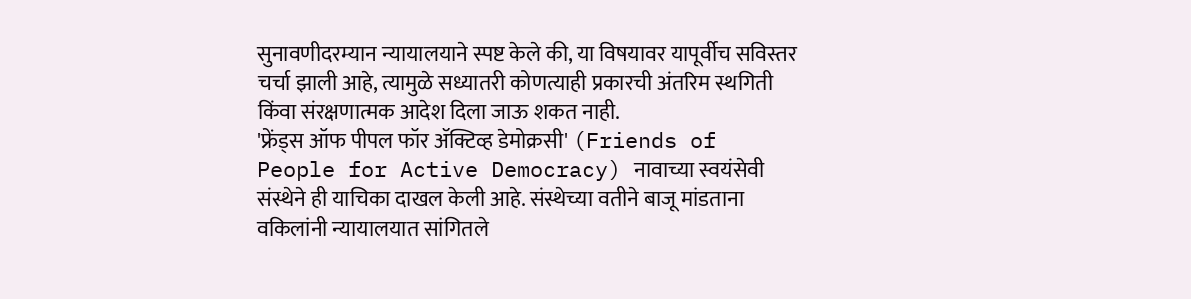सुनावणीदरम्यान न्यायालयाने स्पष्ट केले की, या विषयावर यापूर्वीच सविस्तर चर्चा झाली आहे, त्यामुळे सध्यातरी कोणत्याही प्रकारची अंतरिम स्थगिती किंवा संरक्षणात्मक आदेश दिला जाऊ शकत नाही.
'फ्रेंड्स ऑफ पीपल फॉर ॲक्टिव्ह डेमोक्रसी' (Friends of People for Active Democracy) नावाच्या स्वयंसेवी संस्थेने ही याचिका दाखल केली आहे. संस्थेच्या वतीने बाजू मांडताना वकिलांनी न्यायालयात सांगितले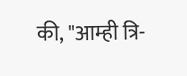की, "आम्ही त्रि-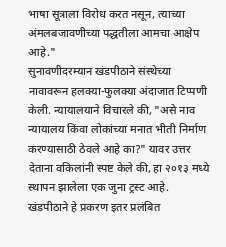भाषा सूत्राला विरोध करत नसून, त्याच्या अंमलबजावणीच्या पद्धतीला आमचा आक्षेप आहे."
सुनावणीदरम्यान खंडपीठाने संस्थेच्या नावावरून हलक्या-फुलक्या अंदाजात टिप्पणी केली. न्यायालयाने विचारले की, "असे नाव न्यायालय किंवा लोकांच्या मनात भीती निर्माण करण्यासाठी ठेवले आहे का?" यावर उत्तर देताना वकिलांनी स्पष्ट केले की, हा २०१३ मध्ये स्थापन झालेला एक जुना ट्रस्ट आहे.
खंडपीठाने हे प्रकरण इतर प्रलंबित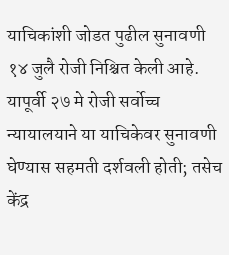याचिकांशी जोडत पुढील सुनावणी १४ जुलै रोजी निश्चित केली आहे. यापूर्वी २७ मे रोजी सर्वोच्च न्यायालयाने या याचिकेवर सुनावणी घेण्यास सहमती दर्शवली होती; तसेच केंद्र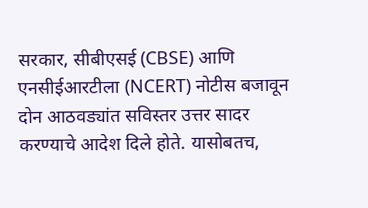सरकार, सीबीएसई (CBSE) आणि एनसीईआरटीला (NCERT) नोटीस बजावून दोन आठवड्यांत सविस्तर उत्तर सादर करण्याचे आदेश दिले होते. यासोबतच,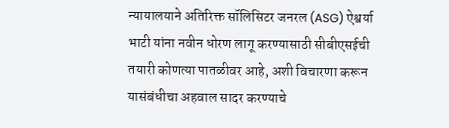न्यायालयाने अतिरिक्त सॉलिसिटर जनरल (ASG) ऐश्वर्या भाटी यांना नवीन धोरण लागू करण्यासाठी सीबीएसईची तयारी कोणत्या पातळीवर आहे, अशी विचारणा करून यासंबंधीचा अहवाल सादर करण्याचे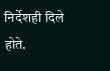निर्देशही दिले होते.